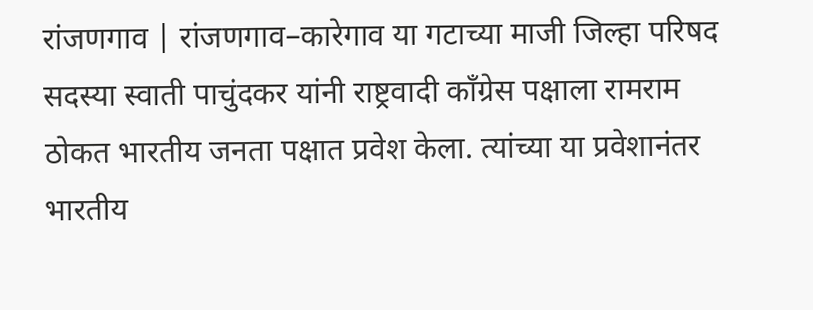रांजणगाव | रांजणगाव–कारेगाव या गटाच्या माजी जिल्हा परिषद सदस्या स्वाती पाचुंदकर यांनी राष्ट्रवादी काँग्रेस पक्षाला रामराम ठोकत भारतीय जनता पक्षात प्रवेश केला. त्यांच्या या प्रवेशानंतर भारतीय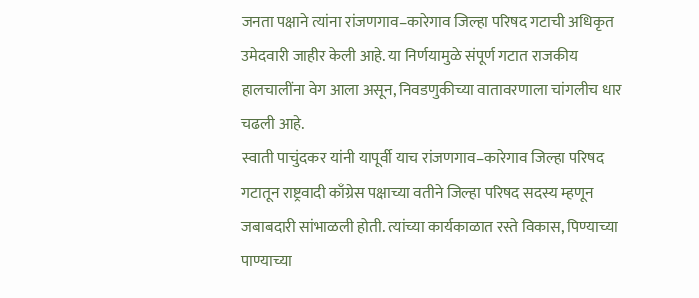जनता पक्षाने त्यांना रांजणगाव–कारेगाव जिल्हा परिषद गटाची अधिकृत उमेदवारी जाहीर केली आहे. या निर्णयामुळे संपूर्ण गटात राजकीय हालचालींना वेग आला असून, निवडणुकीच्या वातावरणाला चांगलीच धार चढली आहे.
स्वाती पाचुंदकर यांनी यापूर्वी याच रांजणगाव–कारेगाव जिल्हा परिषद गटातून राष्ट्रवादी काँग्रेस पक्षाच्या वतीने जिल्हा परिषद सदस्य म्हणून जबाबदारी सांभाळली होती. त्यांच्या कार्यकाळात रस्ते विकास, पिण्याच्या पाण्याच्या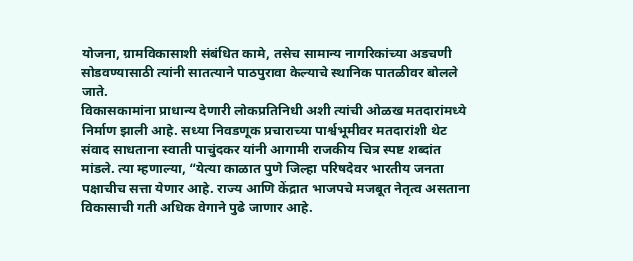योजना, ग्रामविकासाशी संबंधित कामे, तसेच सामान्य नागरिकांच्या अडचणी सोडवण्यासाठी त्यांनी सातत्याने पाठपुरावा केल्याचे स्थानिक पातळीवर बोलले जाते.
विकासकामांना प्राधान्य देणारी लोकप्रतिनिधी अशी त्यांची ओळख मतदारांमध्ये निर्माण झाली आहे. सध्या निवडणूक प्रचाराच्या पार्श्वभूमीवर मतदारांशी थेट संवाद साधताना स्वाती पाचुंदकर यांनी आगामी राजकीय चित्र स्पष्ट शब्दांत मांडले. त्या म्हणाल्या, “येत्या काळात पुणे जिल्हा परिषदेवर भारतीय जनता पक्षाचीच सत्ता येणार आहे. राज्य आणि केंद्रात भाजपचे मजबूत नेतृत्व असताना विकासाची गती अधिक वेगाने पुढे जाणार आहे.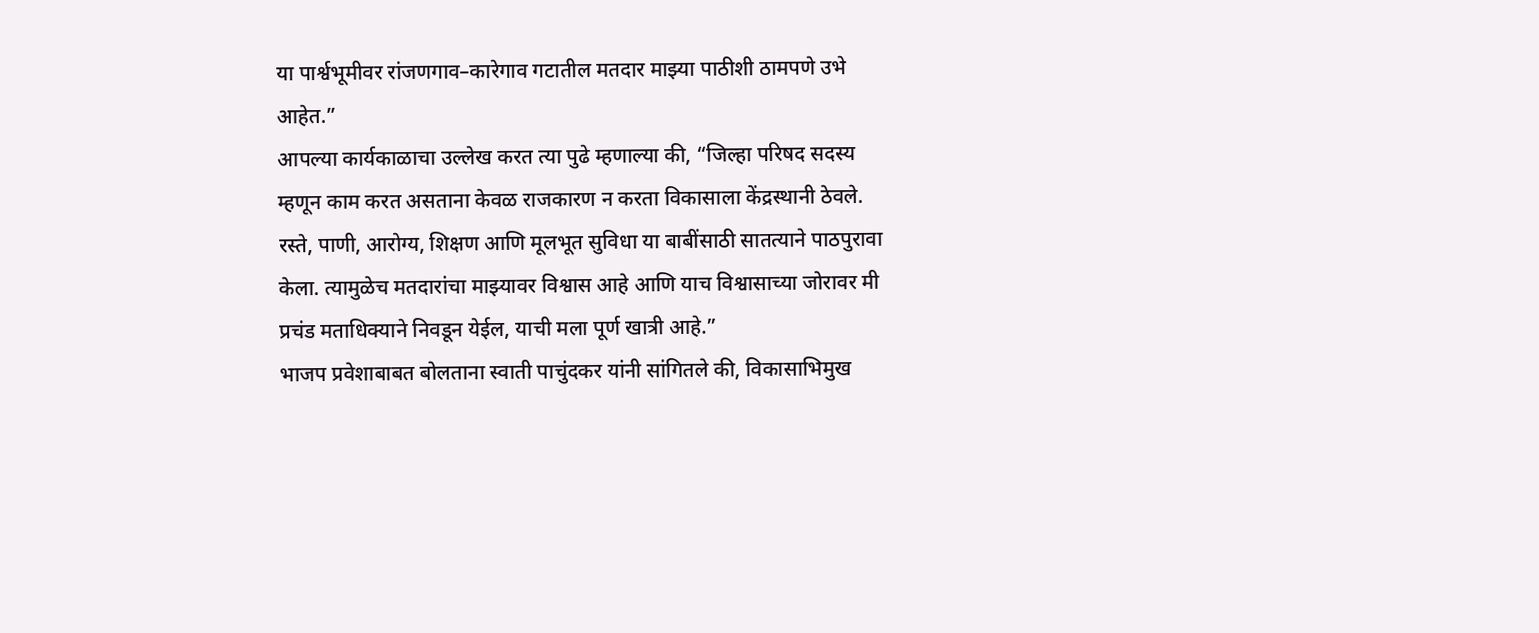या पार्श्वभूमीवर रांजणगाव–कारेगाव गटातील मतदार माझ्या पाठीशी ठामपणे उभे आहेत.”
आपल्या कार्यकाळाचा उल्लेख करत त्या पुढे म्हणाल्या की, “जिल्हा परिषद सदस्य म्हणून काम करत असताना केवळ राजकारण न करता विकासाला केंद्रस्थानी ठेवले. रस्ते, पाणी, आरोग्य, शिक्षण आणि मूलभूत सुविधा या बाबींसाठी सातत्याने पाठपुरावा केला. त्यामुळेच मतदारांचा माझ्यावर विश्वास आहे आणि याच विश्वासाच्या जोरावर मी प्रचंड मताधिक्याने निवडून येईल, याची मला पूर्ण खात्री आहे.”
भाजप प्रवेशाबाबत बोलताना स्वाती पाचुंदकर यांनी सांगितले की, विकासाभिमुख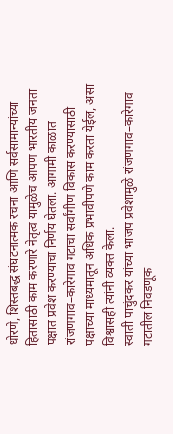धोरणे, शिस्तबद्ध संघटनात्मक रचना आणि सर्वसामान्यांच्या हितासाठी काम करणारे नेतृत्व यामुळेच आपण भारतीय जनता पक्षात प्रवेश करण्याचा निर्णय घेतला. आगामी काळात रांजणगाव–कारेगाव गटाचा सर्वांगीण विकास करण्यासाठी पक्षाच्या माध्यमातून अधिक प्रभावीपणे काम करता येईल, असा विश्वासही त्यांनी व्यक्त केला.
स्वाती पाचुंदकर यांच्या भाजप प्रवेशामुळे रांजणगाव–कारेगाव गटातील निवडणूक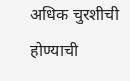अधिक चुरशीची होण्याची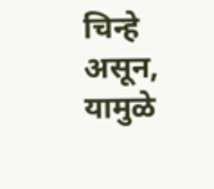चिन्हे असून, यामुळे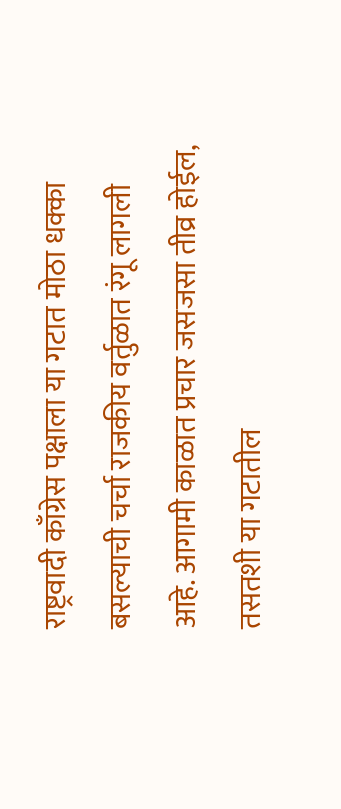राष्ट्रवादी काँग्रेस पक्षाला या गटात मोठा धक्का बसल्याची चर्चा राजकीय वर्तुळात रंगू लागली आहे. आगामी काळात प्रचार जसजसा तीव्र होईल, तसतशी या गटातील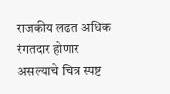राजकीय लढत अधिक रंगतदार होणार असल्याचे चित्र स्पष्ट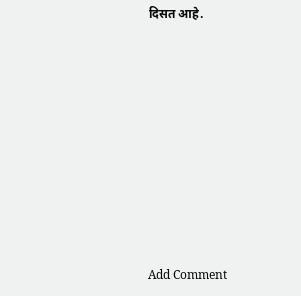दिसत आहे.











Add Comment